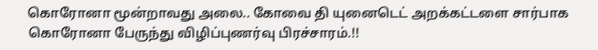கொரோனா மூன்றாவது அலை.. கோவை தி யுனைடெட் அறக்கட்டளை சார்பாக கொரோனா பேருந்து விழிப்புணர்வு பிரச்சாரம்.!!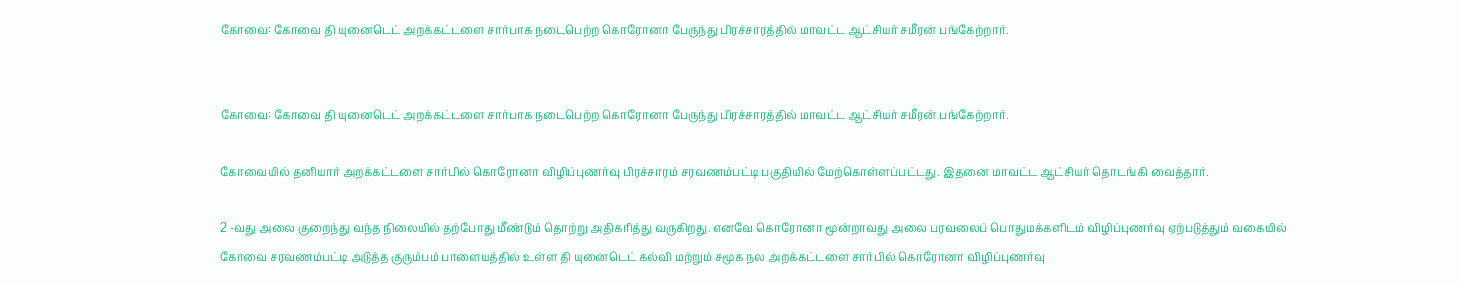கோவை: கோவை தி யுனைடெட் அறக்கட்டளை சார்பாக நடைபெற்ற கொரோனா பேருந்து பிரச்சாரத்தில் மாவட்ட ஆட்சியர் சமீரன் பங்கேற்றார்.


கோவை: கோவை தி யுனைடெட் அறக்கட்டளை சார்பாக நடைபெற்ற கொரோனா பேருந்து பிரச்சாரத்தில் மாவட்ட ஆட்சியர் சமீரன் பங்கேற்றார்.

கோவையில் தனியார் அறக்கட்டளை சார்பில் கொரோனா விழிப்புணர்வு பிரச்சாரம் சரவணம்பட்டி பகுதியில் மேற்கொள்ளப்பட்டது. இதனை மாவட்ட ஆட்சியர் தொடங்கி வைத்தார்.

2 -வது அலை குறைந்து வந்த நிலையில் தற்போது மீண்டும் தொற்று அதிகரித்து வருகிறது. எனவே கொரோனா மூன்றாவது அலை பரவலைப் பொதுமக்களிடம் விழிப்புணர்வு ஏற்படுத்தும் வகையில் கோவை சரவணம்பட்டி அடுத்த குரும்பம் பாளையத்தில் உள்ள தி யுனைடெட் கல்வி மற்றும் சமூக நல அறக்கட்டளை சார்பில் கொரோனா விழிப்புணர்வு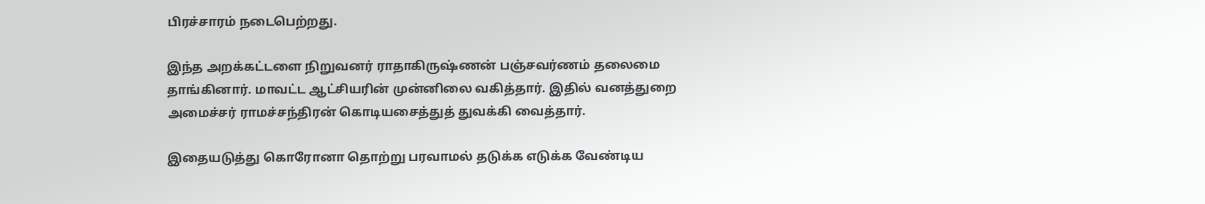பிரச்சாரம் நடைபெற்றது.

இந்த அறக்கட்டளை நிறுவனர் ராதாகிருஷ்ணன் பஞ்சவர்ணம் தலைமை தாங்கினார். மாவட்ட ஆட்சியரின் முன்னிலை வகித்தார். இதில் வனத்துறை அமைச்சர் ராமச்சந்திரன் கொடியசைத்துத் துவக்கி வைத்தார்.

இதையடுத்து கொரோனா தொற்று பரவாமல் தடுக்க எடுக்க வேண்டிய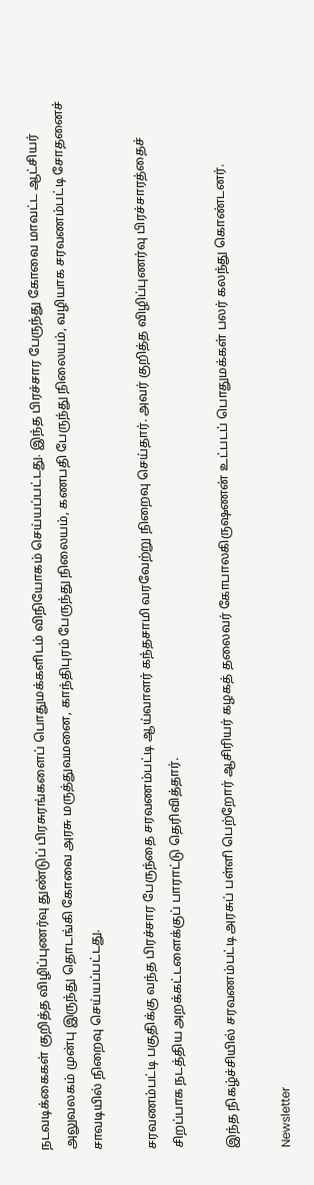நடவடிக்கைகள் குறித்த விழிப்புணர்வு துண்டுப் பிரசுரங்களைப் பொதுமக்களிடம் விநியோகம் செய்யப்பட்டது. இந்த பிரச்சார பேருந்து கோவை மாவட்ட ஆட்சியர் அலுவலகம் முன்பு இருந்து தொடங்கி கோவை அரசு மருத்துவமனை, காந்திபுரம் பேருந்து நிலையம், கணபதி பேருந்து நிலையம், வழியாக சரவணம்பட்டி சோதனைச் சாவடியில் நிறைவு செய்யப்பட்டது.

சரவணம்பட்டி பகுதிக்கு வந்த பிரச்சார பேருந்தை சரவணம்பட்டி ஆய்வாளர் கந்தசாமி வரவேற்று நிறைவு செய்தார். அவர் குறித்த விழிப்புணர்வு பிரச்சாரத்தைச் சிறப்பாக நடத்திய அறக்கட்டளைக்குப் பாராட்டு தெரிவித்தார்.

இந்த நிகழ்ச்சியில் சரவணம்பட்டி அரசுப் பள்ளி பெற்றோர் ஆசிரியர் கழகத் தலைவர் கோபாலகிருஷணன் உட்படப் பொதுமக்கள் பலர் கலந்து கொண்டனர்.

Newsletter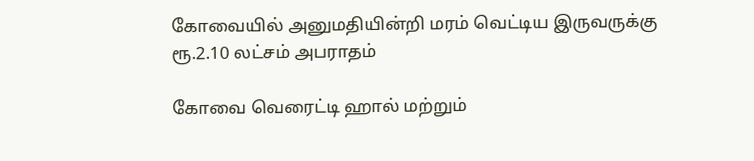கோவையில் அனுமதியின்றி மரம் வெட்டிய இருவருக்கு ரூ.2.10 லட்சம் அபராதம்

கோவை வெரைட்டி ஹால் மற்றும்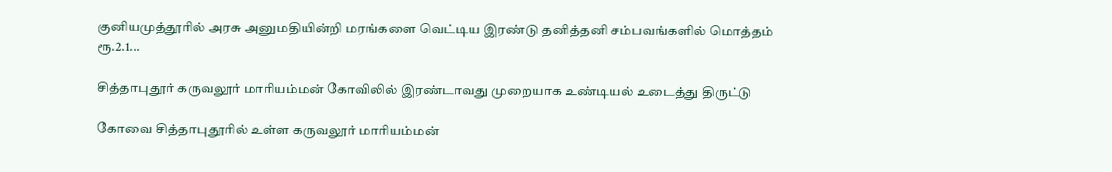குனியமுத்தூரில் அரசு அனுமதியின்றி மரங்களை வெட்டிய இரண்டு தனித்தனி சம்பவங்களில் மொத்தம் ரூ.2.1...

சித்தாபுதூர் கருவலூர் மாரியம்மன் கோவிலில் இரண்டாவது முறையாக உண்டியல் உடைத்து திருட்டு

கோவை சித்தாபுதூரில் உள்ள கருவலூர் மாரியம்மன்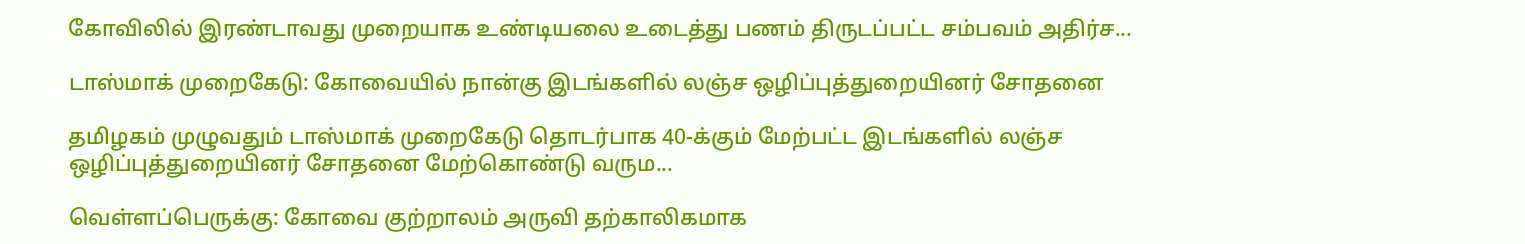கோவிலில் இரண்டாவது முறையாக உண்டியலை உடைத்து பணம் திருடப்பட்ட சம்பவம் அதிர்ச...

டாஸ்மாக் முறைகேடு: கோவையில் நான்கு இடங்களில் லஞ்ச ஒழிப்புத்துறையினர் சோதனை

தமிழகம் முழுவதும் டாஸ்மாக் முறைகேடு தொடர்பாக 40-க்கும் மேற்பட்ட இடங்களில் லஞ்ச ஒழிப்புத்துறையினர் சோதனை மேற்கொண்டு வரும...

வெள்ளப்பெருக்கு: கோவை குற்றாலம் அருவி தற்காலிகமாக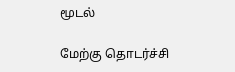மூடல்

மேற்கு தொடர்ச்சி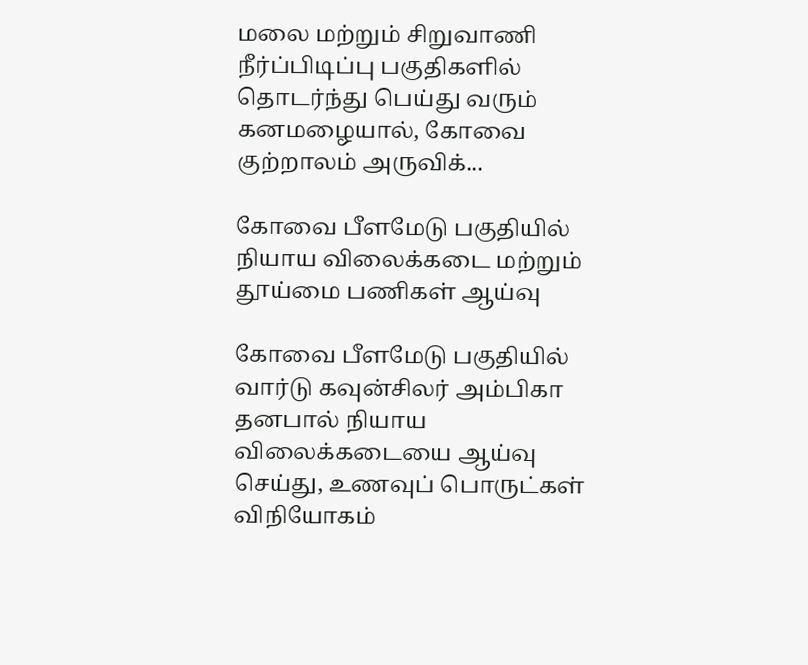மலை மற்றும் சிறுவாணி நீர்ப்பிடிப்பு பகுதிகளில் தொடர்ந்து பெய்து வரும் கனமழையால், கோவை குற்றாலம் அருவிக்...

கோவை பீளமேடு பகுதியில் நியாய விலைக்கடை மற்றும் தூய்மை பணிகள் ஆய்வு

கோவை பீளமேடு பகுதியில் வார்டு கவுன்சிலர் அம்பிகா தனபால் நியாய விலைக்கடையை ஆய்வு செய்து, உணவுப் பொருட்கள் விநியோகம்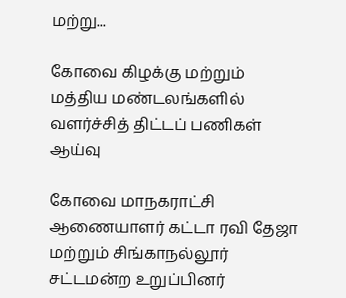மற்று...

கோவை கிழக்கு மற்றும் மத்திய மண்டலங்களில் வளர்ச்சித் திட்டப் பணிகள் ஆய்வு

கோவை மாநகராட்சி ஆணையாளர் கட்டா ரவி தேஜா மற்றும் சிங்காநல்லூர் சட்டமன்ற உறுப்பினர்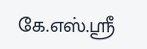கே.எஸ்.ஸ்ரீ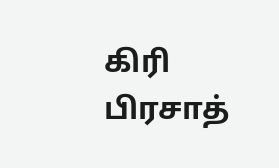கிரி பிரசாத்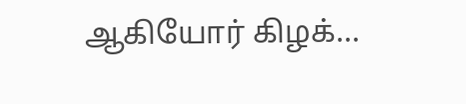ஆகியோர் கிழக்...